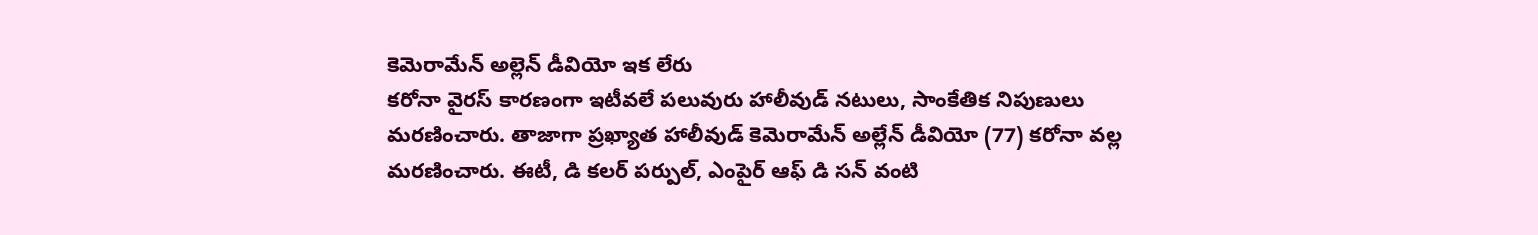కెమెరామేన్ అల్లెన్ డీవియో ఇక లేరు
కరోనా వైరస్ కారణంగా ఇటీవలే పలువురు హాలీవుడ్ నటులు, సాంకేతిక నిపుణులు మరణించారు. తాజాగా ప్రఖ్యాత హాలీవుడ్ కెమెరామేన్ అల్లేన్ డీవియో (77) కరోనా వల్ల మరణించారు. ఈటీ, డి కలర్ పర్పుల్, ఎంపైర్ ఆఫ్ డి సన్ వంటి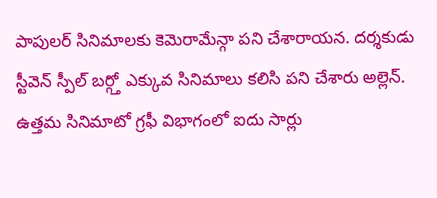పాపులర్ సినిమాలకు కెమెరామేన్గా పని చేశారాయన. దర్శకుడు స్టీవెన్ స్పీల్ బర్గ్తో ఎక్కువ సినిమాలు కలిసి పని చేశారు అల్లెన్. ఉత్తమ సినిమాటో గ్రఫీ విభాగంలో ఐదు సార్లు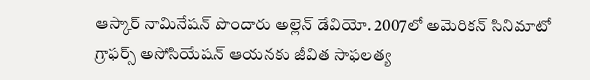ఆస్కార్ నామినేషన్ పొందారు అల్లెన్ డేవియో. 2007లో అమెరికన్ సినిమాటో గ్రాఫర్స్ అసోసియేషన్ ఆయనకు జీవిత సాఫలత్య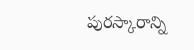పురస్కారాన్ని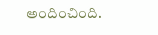అందించింది.